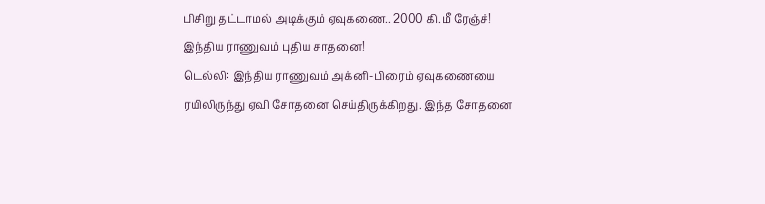பிசிறு தட்டாமல் அடிக்கும் ஏவுகணை.. 2000 கி.மீ ரேஞ்ச்! இந்திய ராணுவம் புதிய சாதனை!
டெல்லி: இந்திய ராணுவம் அக்னி-பிரைம் ஏவுகணையை ரயிலிருந்து ஏவி சோதனை செய்திருக்கிறது. இந்த சோதனை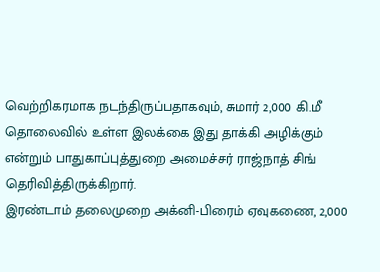வெற்றிகரமாக நடந்திருப்பதாகவும், சுமார் 2,000 கி.மீ தொலைவில் உள்ள இலக்கை இது தாக்கி அழிக்கும் என்றும் பாதுகாப்புத்துறை அமைச்சர் ராஜ்நாத் சிங் தெரிவித்திருக்கிறார்.
இரண்டாம் தலைமுறை அக்னி-பிரைம் ஏவுகணை, 2,000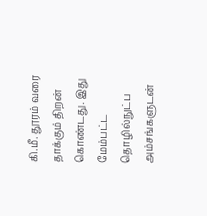கி.மீ. தூரம் வரை தாக்கும் திறன் கொண்டது. இது மேம்பட்ட தொழில்நுட்ப அம்சங்களுடன்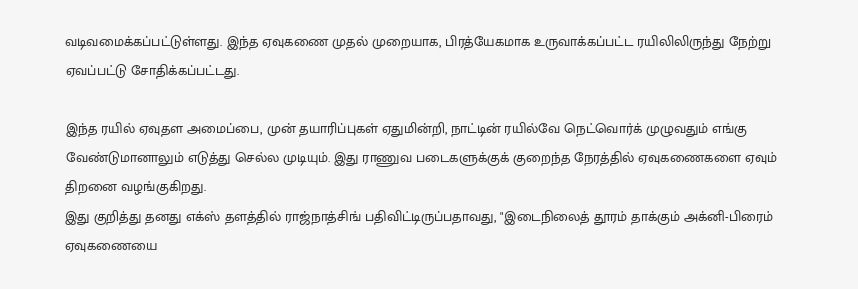வடிவமைக்கப்பட்டுள்ளது. இந்த ஏவுகணை முதல் முறையாக, பிரத்யேகமாக உருவாக்கப்பட்ட ரயிலிலிருந்து நேற்று ஏவப்பட்டு சோதிக்கப்பட்டது.

இந்த ரயில் ஏவுதள அமைப்பை, முன் தயாரிப்புகள் ஏதுமின்றி, நாட்டின் ரயில்வே நெட்வொர்க் முழுவதும் எங்கு வேண்டுமானாலும் எடுத்து செல்ல முடியும். இது ராணுவ படைகளுக்குக் குறைந்த நேரத்தில் ஏவுகணைகளை ஏவும் திறனை வழங்குகிறது.
இது குறித்து தனது எக்ஸ் தளத்தில் ராஜ்நாத்சிங் பதிவிட்டிருப்பதாவது, "இடைநிலைத் தூரம் தாக்கும் அக்னி-பிரைம் ஏவுகணையை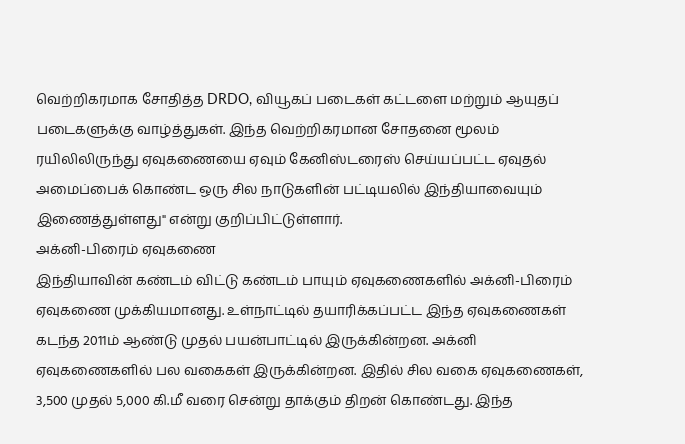வெற்றிகரமாக சோதித்த DRDO, வியூகப் படைகள் கட்டளை மற்றும் ஆயுதப் படைகளுக்கு வாழ்த்துகள். இந்த வெற்றிகரமான சோதனை மூலம் ரயிலிலிருந்து ஏவுகணையை ஏவும் கேனிஸ்டரைஸ் செய்யப்பட்ட ஏவுதல் அமைப்பைக் கொண்ட ஒரு சில நாடுகளின் பட்டியலில் இந்தியாவையும் இணைத்துள்ளது" என்று குறிப்பிட்டுள்ளார்.
அக்னி-பிரைம் ஏவுகணை
இந்தியாவின் கண்டம் விட்டு கண்டம் பாயும் ஏவுகணைகளில் அக்னி-பிரைம் ஏவுகணை முக்கியமானது. உள்நாட்டில் தயாரிக்கப்பட்ட இந்த ஏவுகணைகள் கடந்த 2011ம் ஆண்டு முதல் பயன்பாட்டில் இருக்கின்றன. அக்னி ஏவுகணைகளில் பல வகைகள் இருக்கின்றன. இதில் சில வகை ஏவுகணைகள், 3,500 முதல் 5,000 கி.மீ வரை சென்று தாக்கும் திறன் கொண்டது. இந்த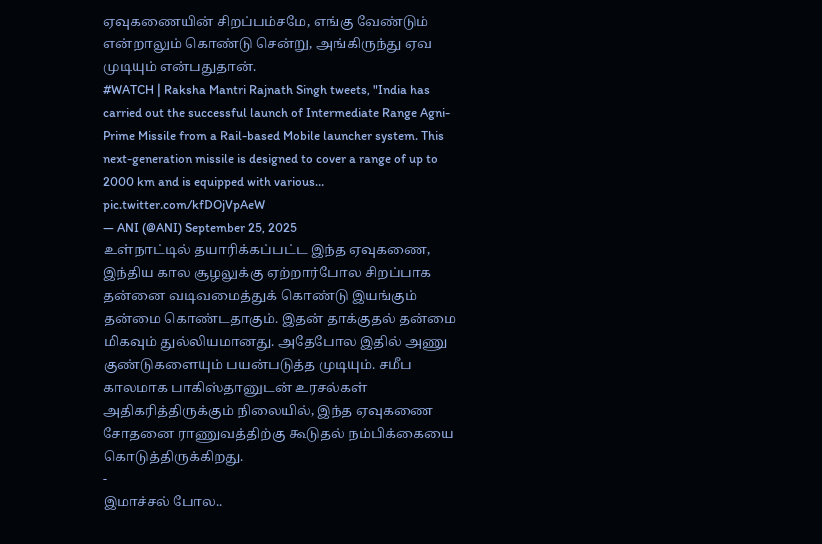ஏவுகணையின் சிறப்பம்சமே, எங்கு வேண்டும் என்றாலும் கொண்டு சென்று, அங்கிருந்து ஏவ முடியும் என்பதுதான்.
#WATCH | Raksha Mantri Rajnath Singh tweets, "India has carried out the successful launch of Intermediate Range Agni-Prime Missile from a Rail-based Mobile launcher system. This next-generation missile is designed to cover a range of up to 2000 km and is equipped with various… pic.twitter.com/kfDOjVpAeW
— ANI (@ANI) September 25, 2025
உள்நாட்டில் தயாரிக்கப்பட்ட இந்த ஏவுகணை, இந்திய கால சூழலுக்கு ஏற்றார்போல சிறப்பாக தன்னை வடிவமைத்துக் கொண்டு இயங்கும் தன்மை கொண்டதாகும். இதன் தாக்குதல் தன்மை மிகவும் துல்லியமானது. அதேபோல இதில் அணு குண்டுகளையும் பயன்படுத்த முடியும். சமீப காலமாக பாகிஸ்தானுடன் உரசல்கள் அதிகரித்திருக்கும் நிலையில், இந்த ஏவுகணை சோதனை ராணுவத்திற்கு கூடுதல் நம்பிக்கையை கொடுத்திருக்கிறது.
-
இமாச்சல் போல..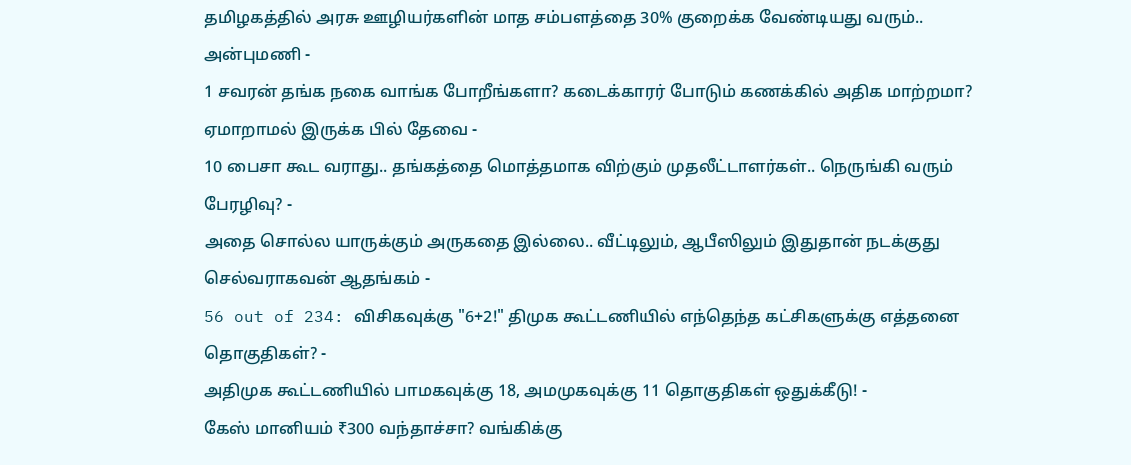தமிழகத்தில் அரசு ஊழியர்களின் மாத சம்பளத்தை 30% குறைக்க வேண்டியது வரும்.. அன்புமணி -
1 சவரன் தங்க நகை வாங்க போறீங்களா? கடைக்காரர் போடும் கணக்கில் அதிக மாற்றமா? ஏமாறாமல் இருக்க பில் தேவை -
10 பைசா கூட வராது.. தங்கத்தை மொத்தமாக விற்கும் முதலீட்டாளர்கள்.. நெருங்கி வரும் பேரழிவு? -
அதை சொல்ல யாருக்கும் அருகதை இல்லை.. வீட்டிலும், ஆபீஸிலும் இதுதான் நடக்குது செல்வராகவன் ஆதங்கம் -
56 out of 234: விசிகவுக்கு "6+2!" திமுக கூட்டணியில் எந்தெந்த கட்சிகளுக்கு எத்தனை தொகுதிகள்? -
அதிமுக கூட்டணியில் பாமகவுக்கு 18, அமமுகவுக்கு 11 தொகுதிகள் ஒதுக்கீடு! -
கேஸ் மானியம் ₹300 வந்தாச்சா? வங்கிக்கு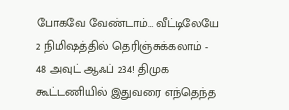போகவே வேண்டாம்… வீட்டிலேயே 2 நிமிஷத்தில் தெரிஞ்சுக்கலாம் -
48 அவுட் ஆஃப் 234! திமுக கூட்டணியில் இதுவரை எந்தெந்த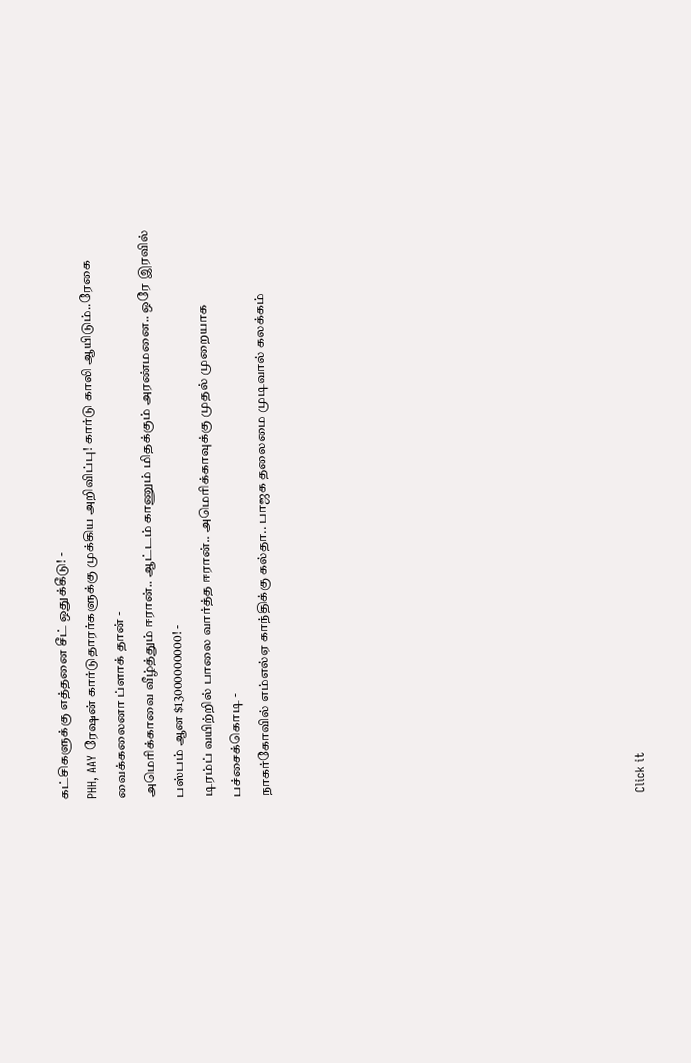கட்சிகளுக்கு எத்தனை சீட் ஒதுக்கீடு! -
PHH, AAY ரேஷன் கார்டுதாரர்களுக்கு முக்கிய அறிவிப்பு! கார்டு காலி ஆயிடும்..ரேகை வைக்கலைனா ப்ளாக் தான் -
அமெரிக்காவை வீழ்த்தும் ஈரான்.. ஆட்டம் காணும் மிதக்கும் அரண்மனை.. ஒரே இரவில் பஸ்பம் ஆன $13000000000! -
டிரம்ப் வயிற்றில் பாலை வார்த்த ஈரான்.. அமெரிக்காவுக்கு முதல் முறையாக பச்சைக்கொடி -
நாகர்கோவில் எம்எல்ஏ காந்திக்கு கல்தா.. பாஜக தலைமை முடிவால் கலக்கம்












Click it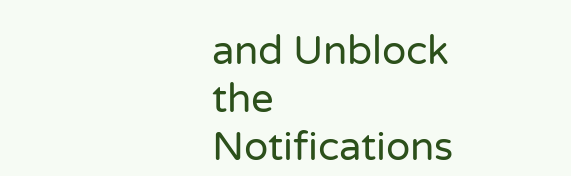and Unblock the Notifications